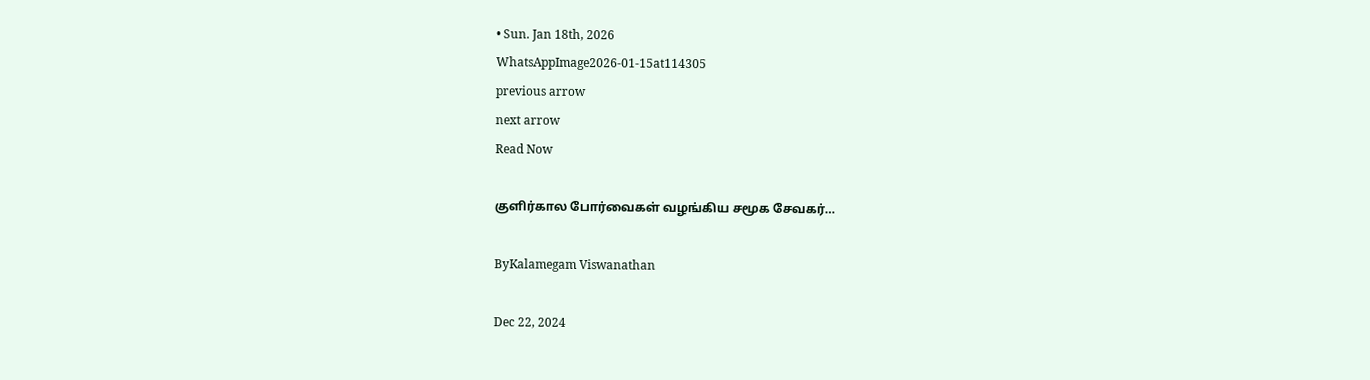• Sun. Jan 18th, 2026
WhatsAppImage2026-01-15at114305
previous arrow
next arrow
Read Now

குளிர்கால போர்வைகள் வழங்கிய சமூக சேவகர்…

ByKalamegam Viswanathan

Dec 22, 2024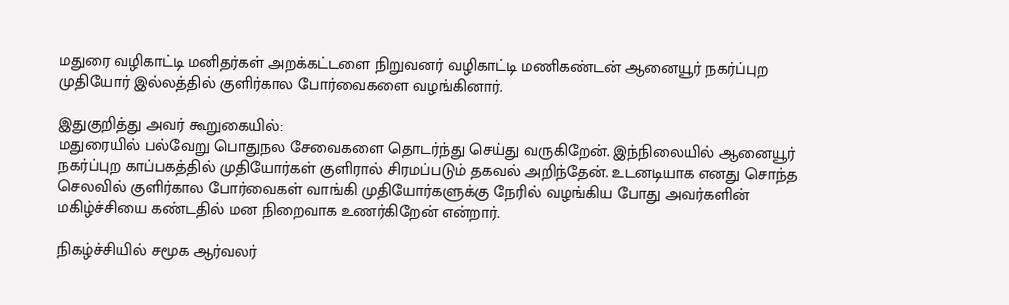மதுரை வழிகாட்டி மனிதர்கள் அறக்கட்டளை நிறுவனர் வழிகாட்டி மணிகண்டன் ஆனையூர் நகர்ப்புற முதியோர் இல்லத்தில் குளிர்கால போர்வைகளை வழங்கினார்.

இதுகுறித்து அவர் கூறுகையில்:
மதுரையில் பல்வேறு பொதுநல சேவைகளை தொடர்ந்து செய்து வருகிறேன். இந்நிலையில் ஆனையூர் நகர்ப்புற காப்பகத்தில் முதியோர்கள் குளிரால் சிரமப்படும் தகவல் அறிந்தேன். உடனடியாக எனது சொந்த செலவில் குளிர்கால போர்வைகள் வாங்கி முதியோர்களுக்கு நேரில் வழங்கிய போது அவர்களின் மகிழ்ச்சியை கண்டதில் மன நிறைவாக உணர்கிறேன் என்றார்.

நிகழ்ச்சியில் சமூக ஆர்வலர்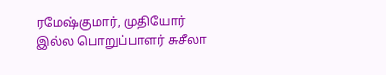ரமேஷ்குமார், முதியோர் இல்ல பொறுப்பாளர் சுசீலா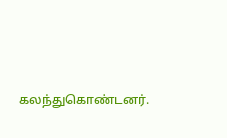கலந்துகொண்டனர்.